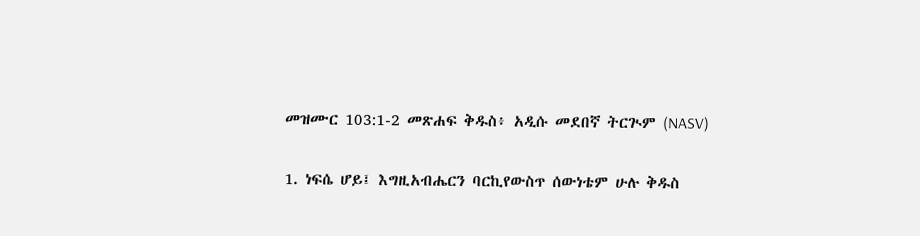መዝሙር 103:1-2 መጽሐፍ ቅዱስ፥ አዲሱ መደበኛ ትርጒም (NASV)

1. ነፍሴ ሆይ፤ እግዚአብሔርን ባርኪየውስጥ ሰውነቴም ሁሉ ቅዱስ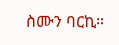ስሙን ባርኪ።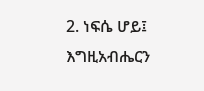2. ነፍሴ ሆይ፤ እግዚአብሔርን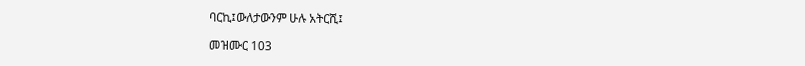ባርኪ፤ውለታውንም ሁሉ አትርሺ፤

መዝሙር 103